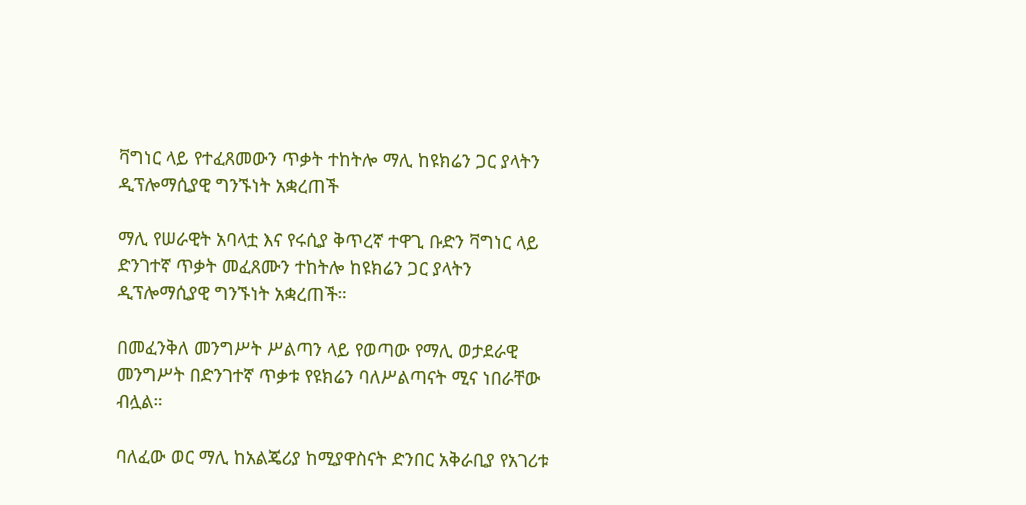ቫግነር ላይ የተፈጸመውን ጥቃት ተከትሎ ማሊ ከዩክሬን ጋር ያላትን ዲፕሎማሲያዊ ግንኙነት አቋረጠች

ማሊ የሠራዊት አባላቷ እና የሩሲያ ቅጥረኛ ተዋጊ ቡድን ቫግነር ላይ ድንገተኛ ጥቃት መፈጸሙን ተከትሎ ከዩክሬን ጋር ያላትን ዲፕሎማሲያዊ ግንኙነት አቋረጠች።

በመፈንቅለ መንግሥት ሥልጣን ላይ የወጣው የማሊ ወታደራዊ መንግሥት በድንገተኛ ጥቃቱ የዩክሬን ባለሥልጣናት ሚና ነበራቸው ብሏል።

ባለፈው ወር ማሊ ከአልጄሪያ ከሚያዋስናት ድንበር አቅራቢያ የአገሪቱ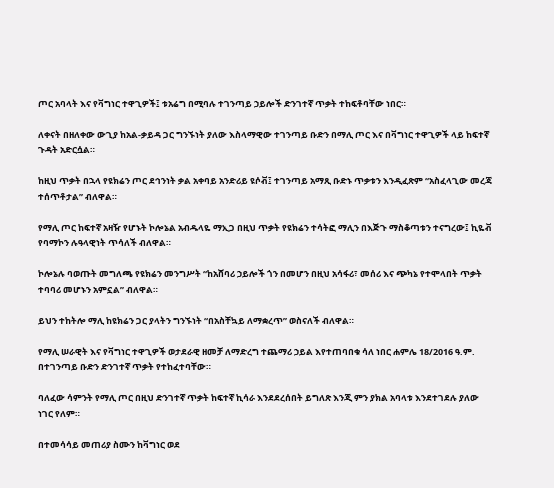ጦር አባላት እና የቫግነር ተዋጊዎች፤ ቱአሬግ በሚባሉ ተገንጣይ ኃይሎች ድንገተኛ ጥቃት ተከፍቶባቸው ነበር።

ለቀናት በዘለቀው ውጊያ ከአል-ቃይዳ ጋር ግንኙነት ያለው እስላማዊው ተገንጣይ ቡድን በማሊ ጦር እና በቫግነር ተዋጊዎች ላይ ከፍተኛ ጉዳት አድርሷል።

ከዚህ ጥቃት በኋላ የዩክሬን ጦር ደኅንነት ቃል አቀባይ አንድሪይ ዩሶቭ፤ ተገንጣይ አማጺ ቡድኑ ጥቃቱን እንዲፈጽም “አስፈላጊው መረጃ ተሰጥቶታል” ብለዋል።

የማሊ ጦር ከፍተኛ አዛዥ የሆኑት ኮሎኔል አብዱላዬ ማኢጋ በዚህ ጥቃት የዩክሬን ተሳትፎ ማሊን በእጅጉ ማስቆጣቱን ተናግረው፤ ኪዬቭ የባማኮን ሉዓላዊነት ጥሳለች ብለዋል።

ኮሎኔሉ ባወጡት መግለጫ የዩክሬን መንግሥት “ከአሸባሪ ኃይሎች ጎን በመሆን በዚህ አሳፋሪ፣ መሰሪ እና ጭካኔ የተሞላበት ጥቃት ተባባሪ መሆኑን አምኗል” ብለዋል።

ይህን ተከትሎ ማሊ ከዩክሬን ጋር ያላትን ግንኙነት “በአስቸኳይ ለማቋረጥ” ወስናለች ብለዋል።

የማሊ ሠራዊት እና የቫግነር ተዋጊዎች ወታደራዊ ዘመቻ ለማድረግ ተጨማሪ ኃይል እየተጠባበቁ ሳለ ነበር ሐምሌ 18/2016 ዓ.ም. በተገንጣይ ቡድን ድንገተኛ ጥቃት የተከፈተባቸው።

ባለፈው ሳምንት የማሊ ጦር በዚህ ድንገተኛ ጥቃት ከፍተኛ ኪሳራ እንደደረሰበት ይግለጽ እንጂ ምን ያክል አባላቱ እንደተገደሉ ያለው ነገር የለም።

በተመሳሳይ መጠሪያ ስሙን ከቫግነር ወደ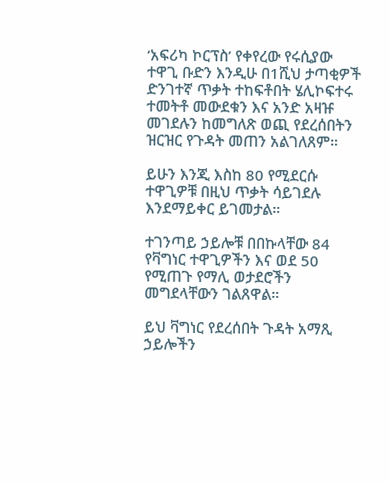‘አፍሪካ ኮርፕስ’ የቀየረው የሩሲያው ተዋጊ ቡድን እንዲሁ በ1ሺህ ታጣቂዎች ድንገተኛ ጥቃት ተከፍቶበት ሄሊኮፍተሩ ተመትቶ መውደቁን እና አንድ አዛዡ መገደሉን ከመግለጽ ወጪ የደረሰበትን ዝርዝር የጉዳት መጠን አልገለጸም።

ይሁን እንጂ እስከ 80 የሚደርሱ ተዋጊዎቹ በዚህ ጥቃት ሳይገደሉ እንደማይቀር ይገመታል።

ተገንጣይ ኃይሎቹ በበኩላቸው 84 የቫግነር ተዋጊዎችን እና ወደ 50 የሚጠጉ የማሊ ወታደሮችን መግደላቸውን ገልጸዋል።

ይህ ቫግነር የደረሰበት ጉዳት አማጺ ኃይሎችን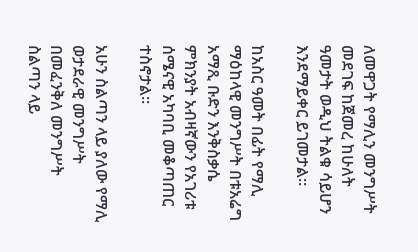ለመዋጋት የማሊን መንግሥት መደገፍ ከጀመረ ከሁለት ዓመታት ወዲህ ትልቁ ሳይሆን እንደማይቀር ይገመታል።

ከአስር ዓመት በፊት የማሊ ማዕከላዊ መንግሥት በቱአሬግ አማጺ ቡድን እንቅስቃሴ ምክንያት አብዛኛውን የአገሪቱ ሰሜናዊ አካባቢ መቆጣጠር ተስኖታል።

አሁን ስልጣን ላይ ያለው የማሊ ወታደራዊ መንግሥት በመፈንቅለ መንግሥት ስልጣን ላይ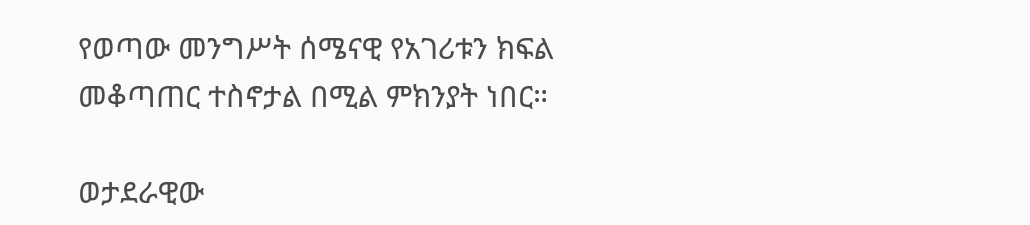የወጣው መንግሥት ሰሜናዊ የአገሪቱን ክፍል መቆጣጠር ተስኖታል በሚል ምክንያት ነበር።

ወታደራዊው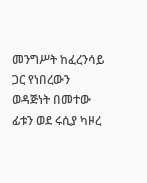መንግሥት ከፈረንሳይ ጋር የነበረውን ወዳጅነት በመተው ፊቱን ወደ ሩሲያ ካዞረ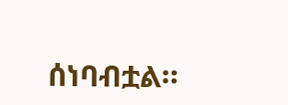ሰነባብቷል።